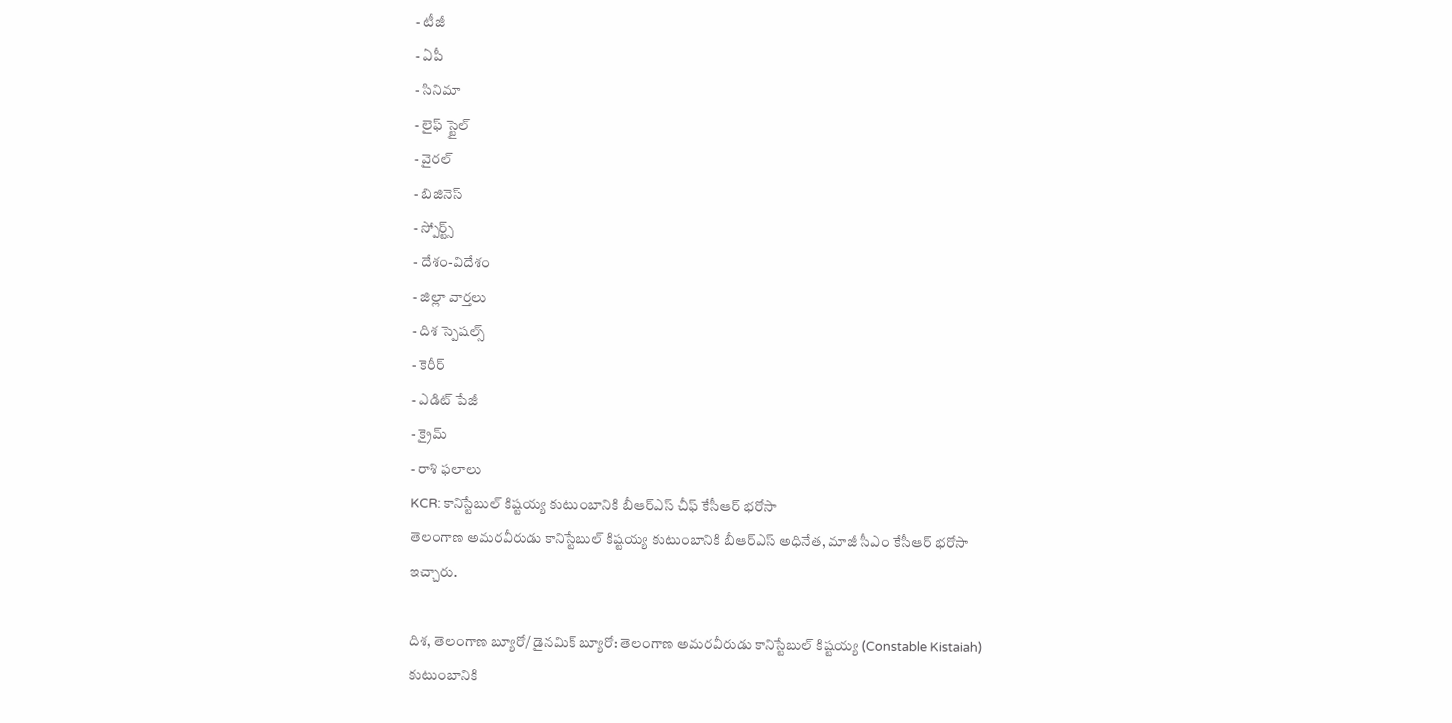- టీజీ
- ఏపీ
- సినిమా
- లైఫ్ స్టైల్
- వైరల్
- బిజినెస్
- స్పోర్ట్స్
- దేశం-విదేశం
- జిల్లా వార్తలు
- దిశ స్పెషల్స్
- కెరీర్
- ఎడిట్ పేజీ
- క్రైమ్
- రాశి ఫలాలు
KCR: కానిస్టేబుల్ కిష్టయ్య కుటుంబానికి బీఆర్ఎస్ చీఫ్ కేసీఆర్ భరోసా
తెలంగాణ అమరవీరుడు కానిస్టేబుల్ కిష్టయ్య కుటుంబానికి బీఆర్ఎస్ అధినేత, మాజీ సీఎం కేసీఆర్ భరోసా ఇచ్చారు.

దిశ, తెలంగాణ బ్యూరో/ డైనమిక్ బ్యూరో: తెలంగాణ అమరవీరుడు కానిస్టేబుల్ కిష్టయ్య (Constable Kistaiah) కుటుంబానికి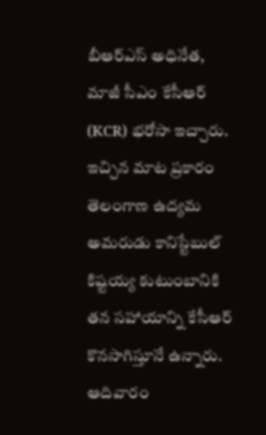బీఆర్ఎస్ అధినేత, మాజీ సీఎం కేసీఆర్ (KCR) భరోసా ఇచ్చారు. ఇచ్చిన మాట ప్రకారం తెలంగాణ ఉద్యమ అమరుడు కానిస్టేబుల్ కిష్టయ్య కుటుంబానికి తన సహాయాన్ని కేసీఆర్ కొనసాగిస్తూనే ఉన్నారు. ఆదివారం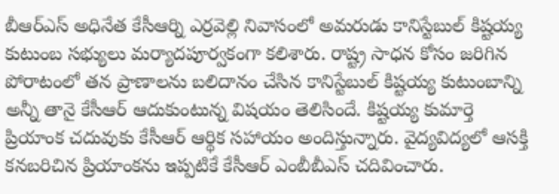బీఆర్ఎస్ అధినేత కేసీఆర్ని ఎర్రవెల్లి నివాసంలో అమరుడు కానిస్టేబుల్ కిష్టయ్య కుటుంబ సభ్యులు మర్యాదపూర్వకంగా కలిశారు. రాష్ట్ర సాధన కోసం జరిగిన పోరాటంలో తన ప్రాణాలను బలిదానం చేసిన కానిస్టేబుల్ కిష్టయ్య కుటుంబాన్ని అన్నీ తానై కేసీఆర్ ఆదుకుంటున్న విషయం తెలిసిందే. కిష్టయ్య కుమార్తె ప్రియాంక చదువుకు కేసీఆర్ ఆర్థిక సహాయం అందిస్తున్నారు. వైద్యవిద్యలో ఆసక్తి కనబరిచిన ప్రియాంకను ఇప్పటికే కేసీఆర్ ఎంబీబీఎస్ చదివించారు.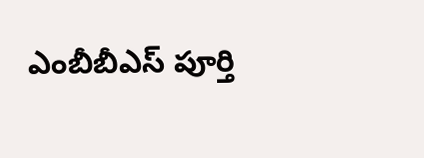ఎంబీబీఎస్ పూర్తి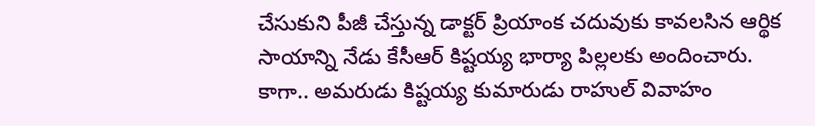చేసుకుని పీజీ చేస్తున్న డాక్టర్ ప్రియాంక చదువుకు కావలసిన ఆర్థిక సాయాన్ని నేడు కేసీఆర్ కిష్టయ్య భార్యా పిల్లలకు అందించారు. కాగా.. అమరుడు కిష్టయ్య కుమారుడు రాహుల్ వివాహం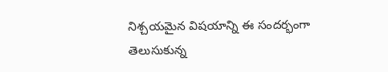నిశ్చయమైన విషయాన్ని ఈ సందర్భంగా తెలుసుకున్న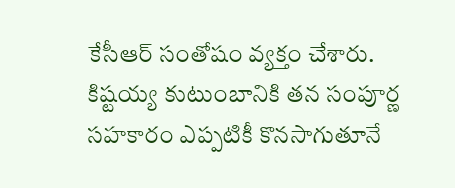కేసీఆర్ సంతోషం వ్యక్తం చేశారు. కిష్టయ్య కుటుంబానికి తన సంపూర్ణ సహకారం ఎప్పటికీ కొనసాగుతూనే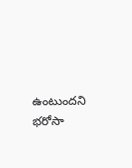ఉంటుందని భరోసా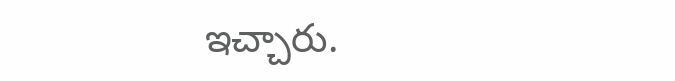ఇచ్చారు.